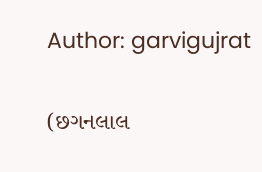Author: garvigujrat

(છગનલાલ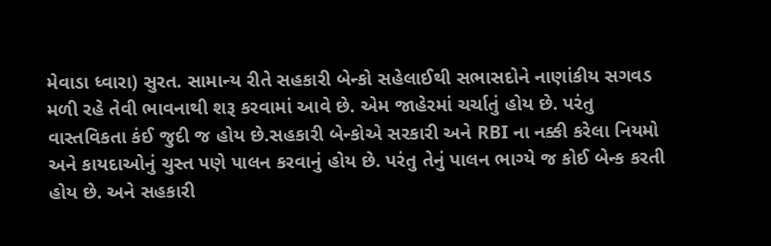મેવાડા ધ્વારા) સુરત. સામાન્ય રીતે સહકારી બેન્કો સહેલાઈથી સભાસદોને નાણાંકીય સગવડ મળી રહે તેવી ભાવનાથી શરૂ કરવામાં આવે છે. એમ જાહેરમાં ચર્ચાતું હોય છે. પરંતુ વાસ્તવિકતા કંઈ જુદી જ હોય છે.સહકારી બેન્કોએ સરકારી અને RBI ના નક્કી કરેલા નિયમો અને કાયદાઓનું ચુસ્ત પણે પાલન કરવાનું હોય છે. પરંતુ તેનું પાલન ભાગ્યે જ કોઈ બેન્ક કરતી હોય છે. અને સહકારી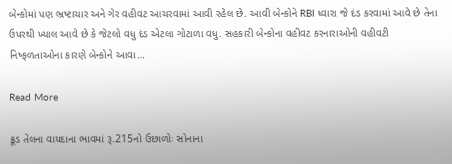બેન્કોમાં પણ ભ્રષ્ટાચાર અને ગેર વહીવટ આચરવામાં આવી રહેલ છે. આવી બેન્કોને RBI ધ્વારા જે દંડ કરવામાં આવે છે તેના ઉપરથી ખ્યાલ આવે છે કે જેટલો વધુ દંડ એટલા ગોટાળા વધુ. સહકારી બેન્કોના વહીવટ કરનારાઓની વહીવટી નિષ્ફળતાઓના કારણે બેન્કોને આવા…

Read More

ક્રૂડ તેલના વાયદાના ભાવમાં રૂ.215નો ઉછાળોઃ સોનાના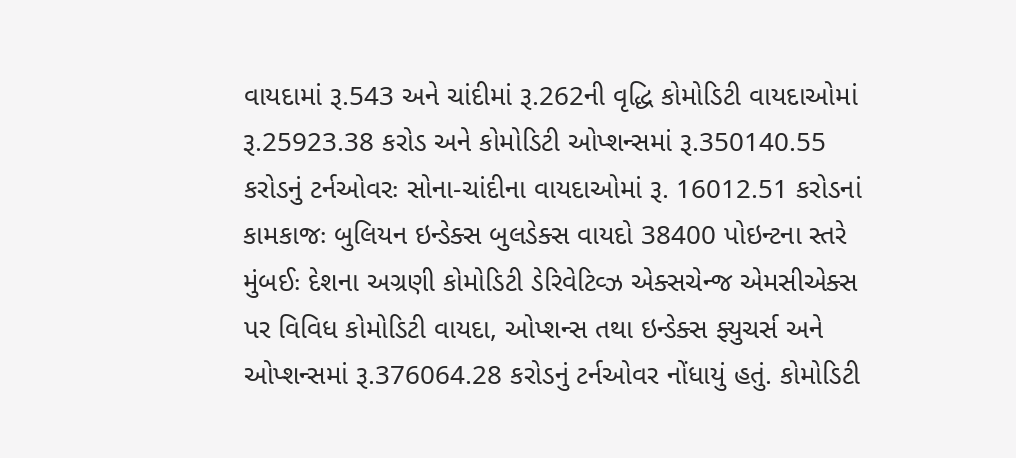વાયદામાં રૂ.543 અને ચાંદીમાં રૂ.262ની વૃદ્ધિ કોમોડિટી વાયદાઓમાં રૂ.25923.38 કરોડ અને કોમોડિટી ઓપ્શન્સમાં રૂ.350140.55 કરોડનું ટર્નઓવરઃ સોના-ચાંદીના વાયદાઓમાં રૂ. 16012.51 કરોડનાં કામકાજઃ બુલિયન ઇન્ડેક્સ બુલડેક્સ વાયદો 38400 પોઇન્ટના સ્તરે મુંબઈઃ દેશના અગ્રણી કોમોડિટી ડેરિવેટિવ્ઝ એક્સચેન્જ એમસીએક્સ પર વિવિધ કોમોડિટી વાયદા, ઓપ્શન્સ તથા ઇન્ડેક્સ ફ્યુચર્સ અને ઓપ્શન્સમાં રૂ.376064.28 કરોડનું ટર્નઓવર નોંધાયું હતું. કોમોડિટી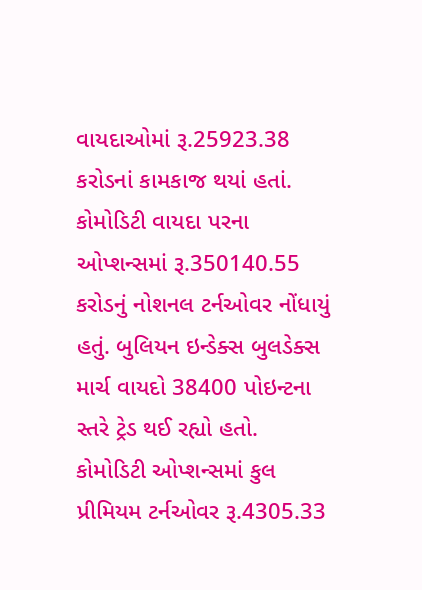વાયદાઓમાં રૂ.25923.38 કરોડનાં કામકાજ થયાં હતાં. કોમોડિટી વાયદા પરના ઓપ્શન્સમાં રૂ.350140.55 કરોડનું નોશનલ ટર્નઓવર નોંધાયું હતું. બુલિયન ઇન્ડેક્સ બુલડેક્સ માર્ચ વાયદો 38400 પોઇન્ટના સ્તરે ટ્રેડ થઈ રહ્યો હતો. કોમોડિટી ઓપ્શન્સમાં કુલ પ્રીમિયમ ટર્નઓવર રૂ.4305.33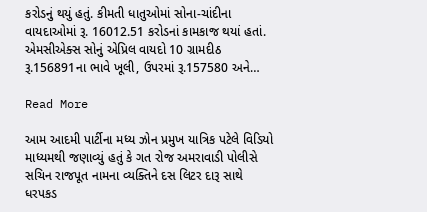કરોડનું થયું હતું. કીમતી ધાતુઓમાં સોના-ચાંદીના વાયદાઓમાં રૂ. 16012.51 કરોડનાં કામકાજ થયાં હતાં. એમસીએક્સ સોનું એપ્રિલ વાયદો 10 ગ્રામદીઠ રૂ.156891ના ભાવે ખૂલી, ઉપરમાં રૂ.157580 અને…

Read More

આમ આદમી પાર્ટીના મધ્ય ઝોન પ્રમુખ યાત્રિક પટેલે વિડિયો માધ્યમથી જણાવ્યું હતું કે ગત રોજ અમરાવાડી પોલીસે સચિન રાજપૂત નામના વ્યક્તિને દસ લિટર દારૂ સાથે ધરપકડ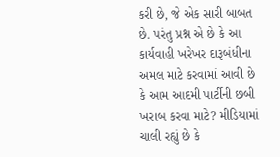કરી છે, જે એક સારી બાબત છે. પરંતુ પ્રશ્ન એ છે કે આ કાર્યવાહી ખરેખર દારૂબંધીના અમલ માટે કરવામાં આવી છે કે આમ આદમી પાર્ટીની છબી ખરાબ કરવા માટે? મીડિયામાં ચાલી રહ્યું છે કે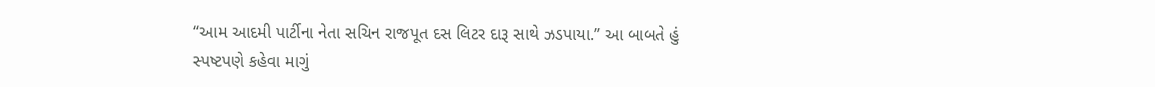“આમ આદમી પાર્ટીના નેતા સચિન રાજપૂત દસ લિટર દારૂ સાથે ઝડપાયા.” આ બાબતે હું સ્પષ્ટપણે કહેવા માગું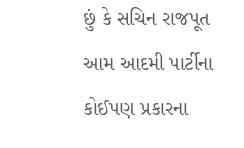છું કે સચિન રાજપૂત આમ આદમી પાર્ટીના કોઈપણ પ્રકારના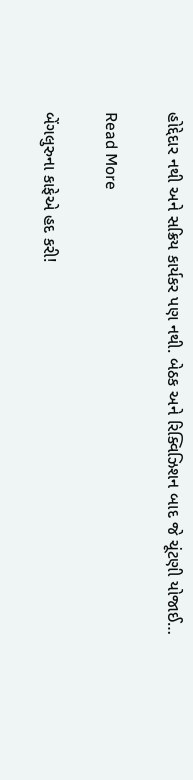હોદ્દેદાર નથી અને સક્રિય કાર્યકર પણ નથી. બેઠક અને રિક્વિઝિશન બાદ જે ચૂંટણી યોજાઈ…

Read More

બેંગલુરુના કાફેએ હદ કરી!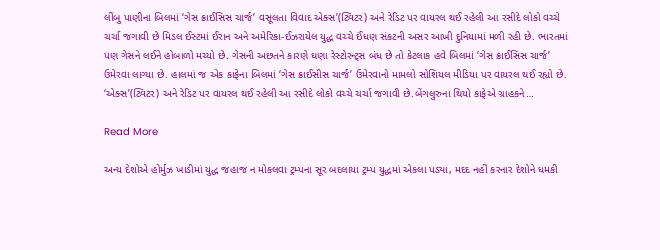લીંબુ પાણીના બિલમાં ‘ગેસ ક્રાઈસિસ ચાર્જ’ વસૂલતા વિવાદ એક્સ’(ટ્વિટર) અને રેડિટ પર વાયરલ થઈ રહેલી આ રસીદે લોકો વચ્ચે ચર્ચા જગાવી છે મિડલ ઈસ્ટમાં ઈરાન અને અમેરિકા-ઈઝરાયેલ યુદ્ધ વચ્ચે ઈંધણ સંકટની અસર આખી દુનિયામાં મળી રહી છે. ભારતમાં પણ ગેસને લઈને હોબાળો મચ્યો છે. ગેસની અછતને કારણે ઘણા રેસ્ટોરન્ટ્સ બંધ છે તો કેટલાક હવે બિલમાં ‘ગેસ ક્રાઈસિસ ચાર્જ’ ઉમેરવા લાગ્યા છે. હાલમાં જ એક કાફેના બિલમાં ‘ગેસ ક્રાઈસીસ ચાર્જ’ ઉમેરવાનો મામલો સોશિયલ મીડિયા પર વાયરલ થઈ રહ્યો છે. ‘એક્સ’(ટ્વિટર) અને રેડિટ પર વાયરલ થઈ રહેલી આ રસીદે લોકો વચ્ચે ચર્ચા જગાવી છે.બેંગલુરુના થિયો કાફેએ ગ્રાહકને…

Read More

અન્ય દેશોએ હોર્મુઝ ખાડીમાં યુદ્ધ જહાજ ન મોકલવા ટ્રમ્પના સૂર બદલાયા ટ્રમ્પ યુદ્ધમાં એકલા પડ્યા, મદદ નહીં કરનાર દેશોને ધમકી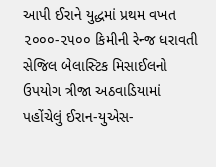આપી ઈરાને યુદ્ધમાં પ્રથમ વખત ૨૦૦૦-૨૫૦૦ કિમીની રેન્જ ધરાવતી સેજિલ બેલાસ્ટિક મિસાઈલનો ઉપયોગ ત્રીજા અઠવાડિયામાં પહોંચેલું ઈરાન-યુએસ-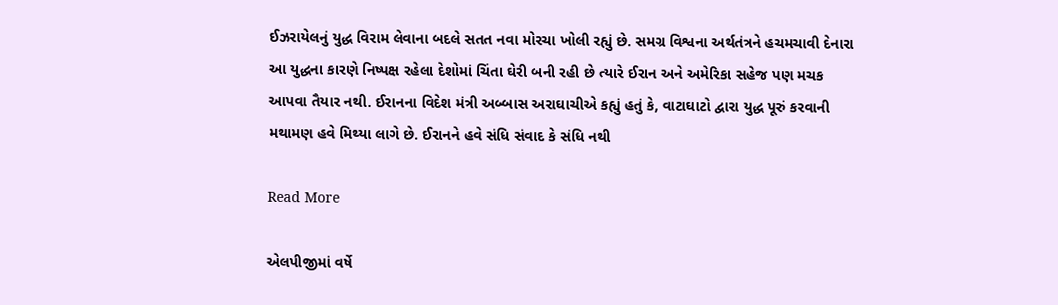ઈઝરાયેલનું યુદ્ધ વિરામ લેવાના બદલે સતત નવા મોરચા ખોલી રહ્યું છે. સમગ્ર વિશ્વના અર્થતંત્રને હચમચાવી દેનારા આ યુદ્ધના કારણે નિષ્પક્ષ રહેલા દેશોમાં ચિંતા ઘેરી બની રહી છે ત્યારે ઈરાન અને અમેરિકા સહેજ પણ મચક આપવા તૈયાર નથી. ઈરાનના વિદેશ મંત્રી અબ્બાસ અરાઘાચીએ કહ્યું હતું કે, વાટાઘાટો દ્વારા યુદ્ધ પૂરું કરવાની મથામણ હવે મિથ્યા લાગે છે. ઈરાનને હવે સંધિ સંવાદ કે સંધિ નથી

Read More

એલપીજીમાં વર્ષે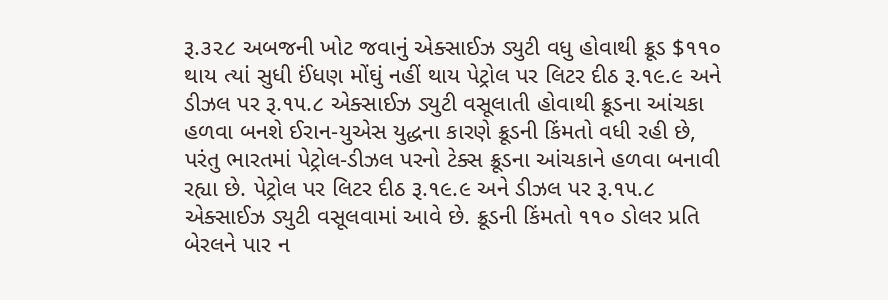રૂ.૩૨૮ અબજની ખોટ જવાનું એક્સાઈઝ ડ્યુટી વધુ હોવાથી ક્રૂડ $૧૧૦ થાય ત્યાં સુધી ઈંધણ મોંઘું નહીં થાય પેટ્રોલ પર લિટર દીઠ રૂ.૧૯.૯ અને ડીઝલ પર રૂ.૧૫.૮ એક્સાઈઝ ડ્યુટી વસૂલાતી હોવાથી ક્રૂડના આંચકા હળવા બનશે ઈરાન-યુએસ યુદ્ધના કારણે ક્રૂડની કિંમતો વધી રહી છે, પરંતુ ભારતમાં પેટ્રોલ-ડીઝલ પરનો ટેક્સ ક્રૂડના આંચકાને હળવા બનાવી રહ્યા છે. પેટ્રોલ પર લિટર દીઠ રૂ.૧૯.૯ અને ડીઝલ પર રૂ.૧૫.૮ એક્સાઈઝ ડ્યુટી વસૂલવામાં આવે છે. ક્રૂડની કિંમતો ૧૧૦ ડોલર પ્રતિ બેરલને પાર ન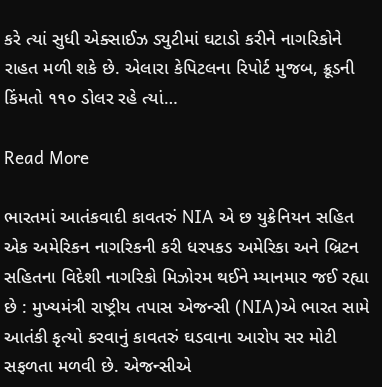કરે ત્યાં સુધી એક્સાઈઝ ડ્યુટીમાં ઘટાડો કરીને નાગરિકોને રાહત મળી શકે છે. એલારા કેપિટલના રિપોર્ટ મુજબ, ક્રૂડની કિંમતો ૧૧૦ ડોલર રહે ત્યાં…

Read More

ભારતમાં આતંકવાદી કાવતરું NIA એ છ યુક્રેનિયન સહિત એક અમેરિકન નાગરિકની કરી ધરપકડ અમેરિકા અને બ્રિટન સહિતના વિદેશી નાગરિકો મિઝોરમ થઈને મ્યાનમાર જઈ રહ્યા છે : મુખ્યમંત્રી રાષ્ટ્રીય તપાસ એજન્સી (NIA)એ ભારત સામે આતંકી કૃત્યો કરવાનું કાવતરું ઘડવાના આરોપ સર મોટી સફળતા મળવી છે. એજન્સીએ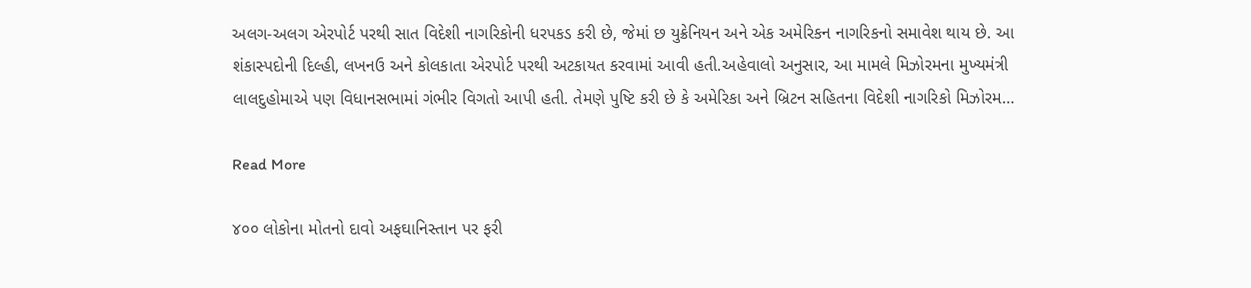અલગ-અલગ એરપોર્ટ પરથી સાત વિદેશી નાગરિકોની ધરપકડ કરી છે, જેમાં છ યુક્રેનિયન અને એક અમેરિકન નાગરિકનો સમાવેશ થાય છે. આ શંકાસ્પદોની દિલ્હી, લખનઉ અને કોલકાતા એરપોર્ટ પરથી અટકાયત કરવામાં આવી હતી.અહેવાલો અનુસાર, આ મામલે મિઝોરમના મુખ્યમંત્રી લાલદુહોમાએ પણ વિધાનસભામાં ગંભીર વિગતો આપી હતી. તેમણે પુષ્ટિ કરી છે કે અમેરિકા અને બ્રિટન સહિતના વિદેશી નાગરિકો મિઝોરમ…

Read More

૪૦૦ લોકોના મોતનો દાવો અફઘાનિસ્તાન પર ફરી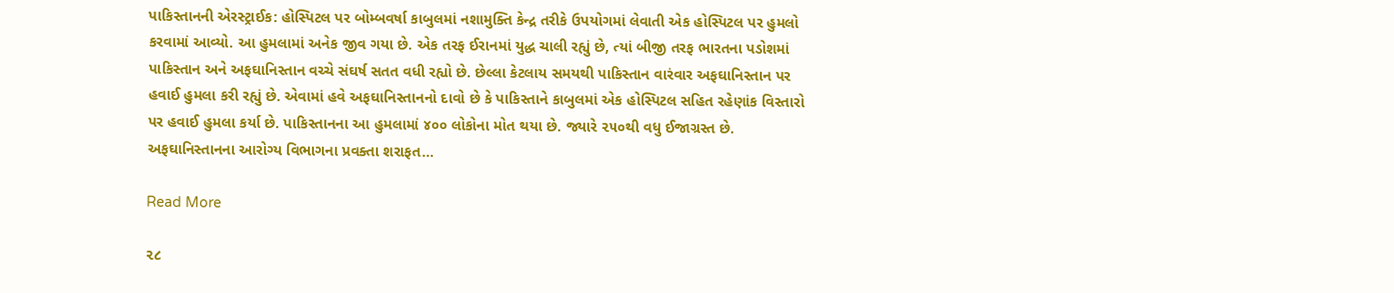પાકિસ્તાનની એરસ્ટ્રાઈક: હોસ્પિટલ પર બોમ્બવર્ષા કાબુલમાં નશામુક્તિ કેન્દ્ર તરીકે ઉપયોગમાં લેવાતી એક હોસ્પિટલ પર હુમલો કરવામાં આવ્યો. આ હુમલામાં અનેક જીવ ગયા છે. એક તરફ ઈરાનમાં યુદ્ધ ચાલી રહ્યું છે, ત્યાં બીજી તરફ ભારતના પડોશમાં પાકિસ્તાન અને અફઘાનિસ્તાન વચ્ચે સંઘર્ષ સતત વધી રહ્યો છે. છેલ્લા કેટલાય સમયથી પાકિસ્તાન વારંવાર અફઘાનિસ્તાન પર હવાઈ હુમલા કરી રહ્યું છે. એવામાં હવે અફઘાનિસ્તાનનો દાવો છે કે પાકિસ્તાને કાબુલમાં એક હોસ્પિટલ સહિત રહેણાંક વિસ્તારો પર હવાઈ હુમલા કર્યા છે. પાકિસ્તાનના આ હુમલામાં ૪૦૦ લોકોના મોત થયા છે. જ્યારે ૨૫૦થી વધુ ઈજાગ્રસ્ત છે. અફઘાનિસ્તાનના આરોગ્ય વિભાગના પ્રવક્તા શરાફત…

Read More

૨૮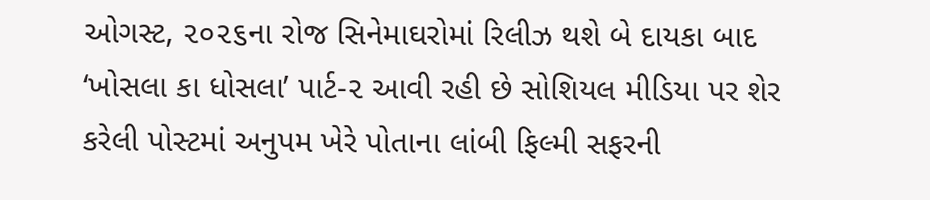ઓગસ્ટ, ૨૦૨૬ના રોજ સિનેમાઘરોમાં રિલીઝ થશે બે દાયકા બાદ ‘ખોસલા કા ધોસલા’ પાર્ટ-૨ આવી રહી છે સોશિયલ મીડિયા પર શેર કરેલી પોસ્ટમાં અનુપમ ખેરે પોતાના લાંબી ફિલ્મી સફરની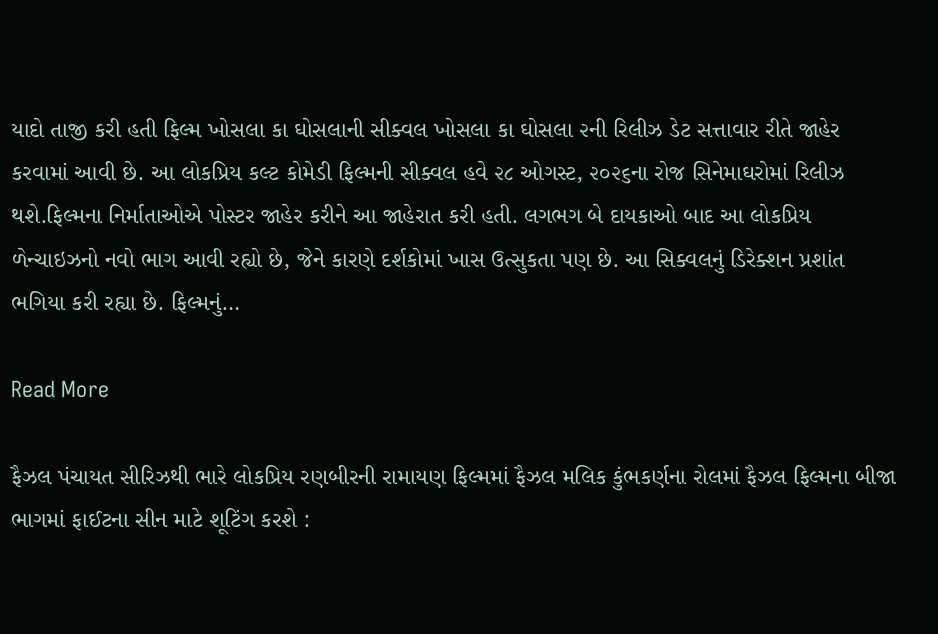યાદો તાજી કરી હતી ફિલ્મ ખોસલા કા ઘોસલાની સીક્વલ ખોસલા કા ઘોસલા ૨ની રિલીઝ ડેટ સત્તાવાર રીતે જાહેર કરવામાં આવી છે. આ લોકપ્રિય કલ્ટ કોમેડી ફિલ્મની સીક્વલ હવે ૨૮ ઓગસ્ટ, ૨૦૨૬ના રોજ સિનેમાઘરોમાં રિલીઝ થશે.ફિલ્મના નિર્માતાઓએ પોસ્ટર જાહેર કરીને આ જાહેરાત કરી હતી. લગભગ બે દાયકાઓ બાદ આ લોકપ્રિય ળેન્ચાઇઝનો નવો ભાગ આવી રહ્યો છે, જેને કારણે દર્શકોમાં ખાસ ઉત્સુકતા પણ છે. આ સિક્વલનું ડિરેક્શન પ્રશાંત ભગિયા કરી રહ્યા છે. ફિલ્મનું…

Read More

ફૈઝલ પંચાયત સીરિઝથી ભારે લોકપ્રિય રણબીરની રામાયણ ફિલ્મમાં ફૈઝલ મલિક કુંભકર્ણના રોલમાં ફૈઝલ ફિલ્મના બીજા ભાગમાં ફાઈટના સીન માટે શૂટિંગ કરશે :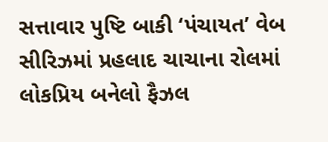સત્તાવાર પુષ્ટિ બાકી ‘પંચાયત’ વેબ સીરિઝમાં પ્રહલાદ ચાચાના રોલમાં લોકપ્રિય બનેલો ફૈઝલ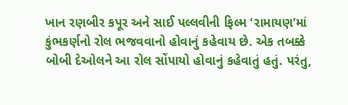ખાન રણબીર કપૂર અને સાઈ પલ્લવીની ફિલ્મ ‘રામાયણ’માં કુંભકર્ણનો રોલ ભજવવાનો હોવાનું કહેવાય છે. એક તબક્કે બોબી દેઓલને આ રોલ સોંપાયો હોવાનું કહેવાતું હતું. પરંતુ,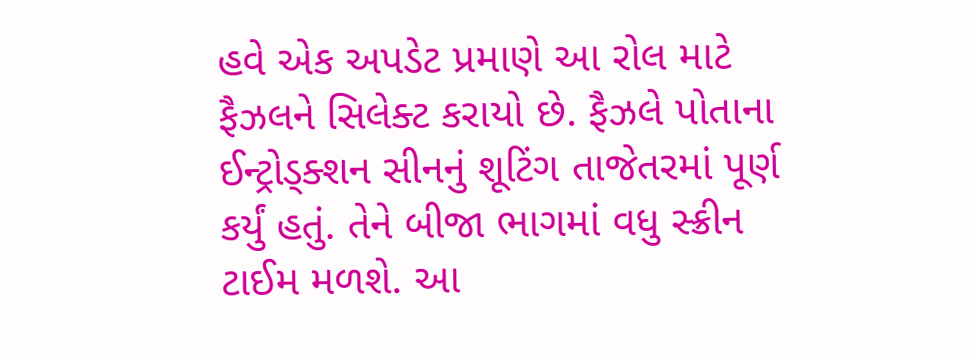હવે એક અપડેટ પ્રમાણે આ રોલ માટે ફૈઝલને સિલેક્ટ કરાયો છે. ફૈઝલે પોતાના ઈન્ટ્રોડ્ક્શન સીનનું શૂટિંગ તાજેતરમાં પૂર્ણ કર્યું હતું. તેને બીજા ભાગમાં વધુ સ્ક્રીન ટાઈમ મળશે. આ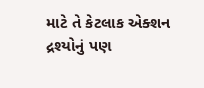માટે તે કેટલાક એક્શન દ્રશ્યોનું પણ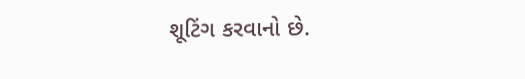શૂટિંગ કરવાનો છે.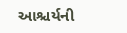આશ્ચર્યની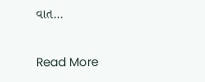વાત…

Read More